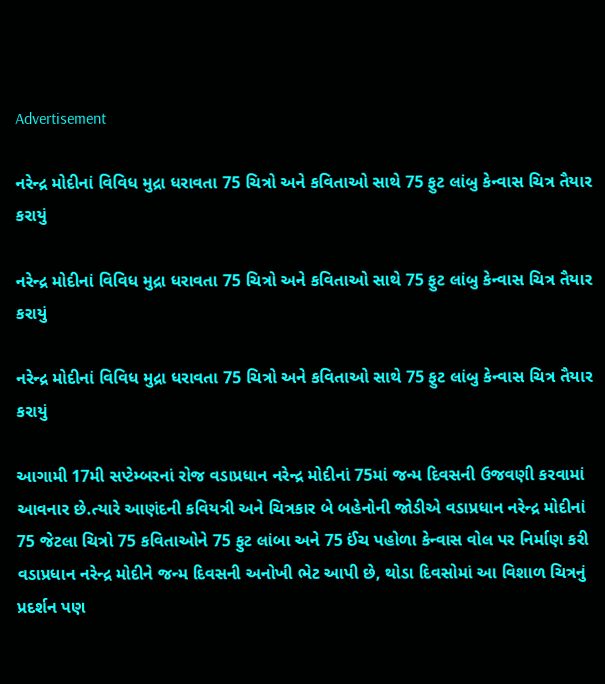Advertisement

નરેન્દ્ર મોદીનાં વિવિધ મુદ્રા ધરાવતા 75 ચિત્રો અને કવિતાઓ સાથે 75 ફુટ લાંબુ કેન્વાસ ચિત્ર તૈયાર કરાયું

નરેન્દ્ર મોદીનાં વિવિધ મુદ્રા ધરાવતા 75 ચિત્રો અને કવિતાઓ સાથે 75 ફુટ લાંબુ કેન્વાસ ચિત્ર તૈયાર કરાયું

નરેન્દ્ર મોદીનાં વિવિધ મુદ્રા ધરાવતા 75 ચિત્રો અને કવિતાઓ સાથે 75 ફુટ લાંબુ કેન્વાસ ચિત્ર તૈયાર કરાયું

આગામી 17મી સપ્ટેમ્બરનાં રોજ વડાપ્રધાન નરેન્દ્ર મોદીનાં 75માં જન્મ દિવસની ઉજવણી કરવામાં આવનાર છે.ત્યારે આણંદની કવિયત્રી અને ચિત્રકાર બે બહેનોની જોડીએ વડાપ્રધાન નરેન્દ્ર મોદીનાં 75 જેટલા ચિત્રો 75 કવિતાઓને 75 ફુટ લાંબા અને 75 ઈંચ પહોળા કેન્વાસ વોલ પર નિર્માણ કરી વડાપ્રધાન નરેન્દ્ર મોદીને જન્મ દિવસની અનોખી ભેટ આપી છે, થોડા દિવસોમાં આ વિશાળ ચિત્રનું પ્રદર્શન પણ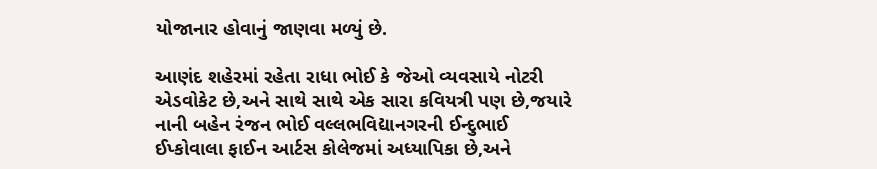યોજાનાર હોવાનું જાણવા મળ્યું છે.

આણંદ શહેરમાં રહેતા રાધા ભોઈ કે જેઓ વ્યવસાયે નોટરી એડવોકેટ છે,અને સાથે સાથે એક સારા કવિયત્રી પણ છે,જયારે નાની બહેન રંજન ભોઈ વલ્લભવિદ્યાનગરની ઈન્દુભાઈ ઈપ્કોવાલા ફાઈન આર્ટસ કોલેજમાં અધ્યાપિકા છે,અને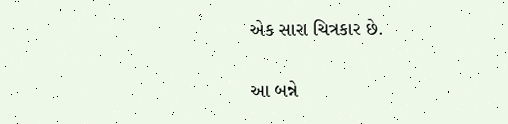એક સારા ચિત્રકાર છે.

આ બન્ને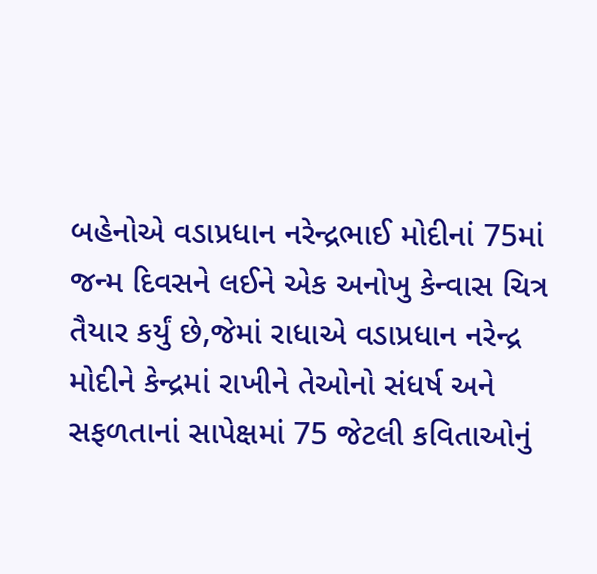બહેનોએ વડાપ્રધાન નરેન્દ્રભાઈ મોદીનાં 75માં જન્મ દિવસને લઈને એક અનોખુ કેન્વાસ ચિત્ર તૈયાર કર્યું છે,જેમાં રાધાએ વડાપ્રધાન નરેન્દ્ર મોદીને કેન્દ્રમાં રાખીને તેઓનો સંધર્ષ અને સફળતાનાં સાપેક્ષમાં 75 જેટલી કવિતાઓનું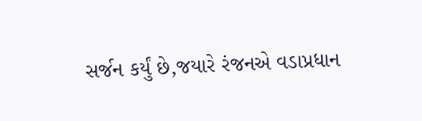સર્જન કર્યું છે,જયારે રંજનએ વડાપ્રધાન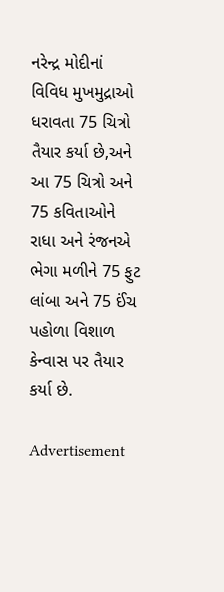નરેન્દ્ર મોદીનાં વિવિધ મુખમુદ્રાઓ ધરાવતા 75 ચિત્રો તૈયાર કર્યા છે,અને આ 75 ચિત્રો અને 75 કવિતાઓને રાધા અને રંજનએ ભેગા મળીને 75 ફુટ લાંબા અને 75 ઈંચ પહોળા વિશાળ કેન્વાસ પર તૈયાર કર્યા છે.

Advertisement